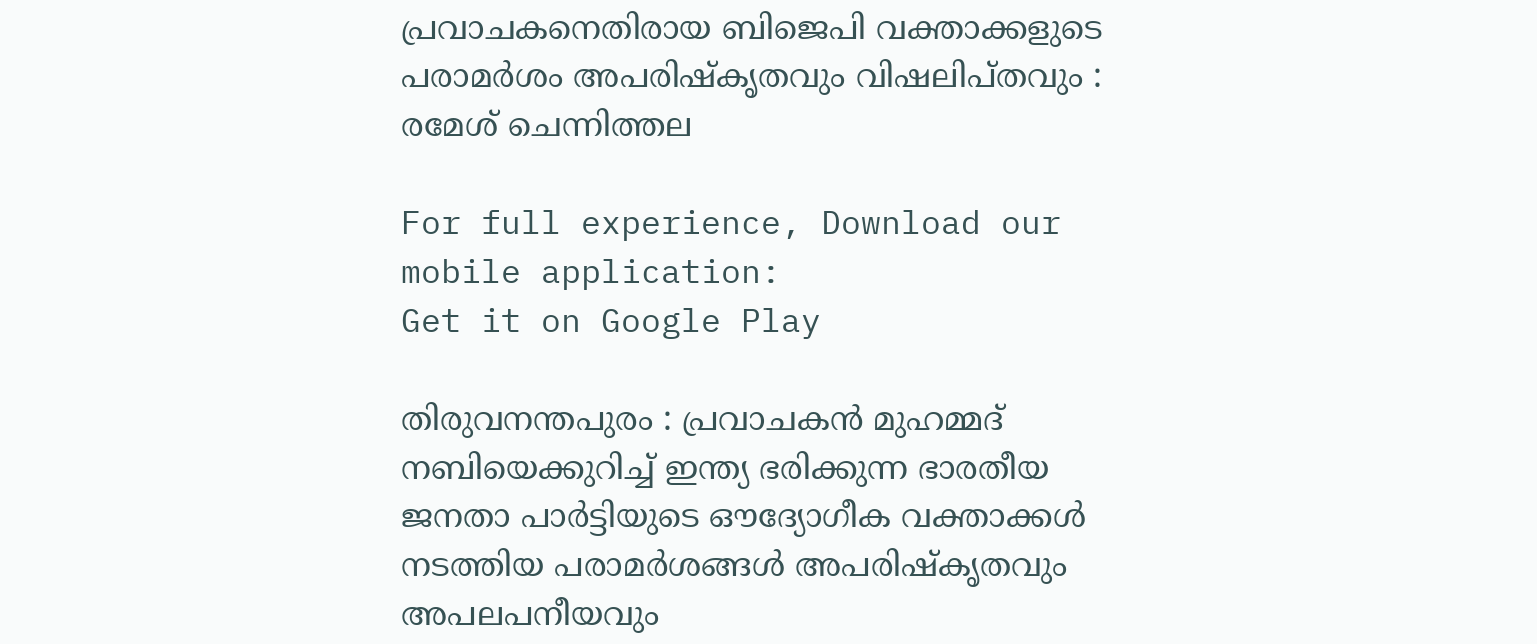പ്രവാചകനെതിരായ ബിജെപി വക്താക്കളുടെ പരാമര്‍ശം അപരിഷ്‌കൃതവും വിഷലിപ്തവും : രമേശ് ചെന്നിത്തല

For full experience, Download our mobile application:
Get it on Google Play

തിരുവനന്തപുരം : പ്രവാചകന്‍ മുഹമ്മദ് നബിയെക്കുറിച്ച്‌ ഇന്ത്യ ഭരിക്കുന്ന ഭാരതീയ ജനതാ പാര്‍ട്ടിയുടെ ഔദ്യോഗീക വക്താക്കള്‍ നടത്തിയ പരാമര്‍ശങ്ങള്‍ അപരിഷ്‌കൃതവും അപലപനീയവും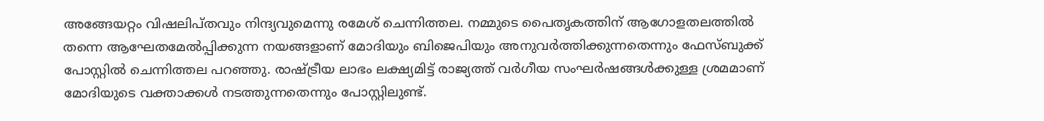അങ്ങേയറ്റം വിഷലിപ്തവും നിന്ദ്യവുമെന്നു രമേശ് ചെന്നിത്തല. നമ്മുടെ പൈതൃകത്തിന് ആഗോളതലത്തില്‍ തന്നെ ആഘേതമേല്‍പ്പിക്കുന്ന നയങ്ങളാണ് മോദിയും ബിജെപിയും അനുവര്‍ത്തിക്കുന്നതെന്നും ഫേസ്ബുക്ക് പോസ്റ്റില്‍ ചെന്നിത്തല പറഞ്ഞു. രാഷ്ട്രീയ ലാഭം ലക്ഷ്യമിട്ട് രാജ്യത്ത് വര്‍ഗീയ സംഘര്‍ഷങ്ങള്‍ക്കുള്ള ശ്രമമാണ് മോദിയുടെ വക്താക്കള്‍ നടത്തുന്നതെന്നും പോസ്റ്റിലുണ്ട്.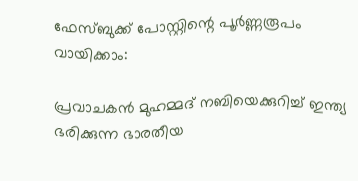ഫേസ്ബുക്ക് പോസ്റ്റിന്റെ പൂര്‍ണ്ണരൂപം വായിക്കാം:

പ്രവാചകന്‍ മുഹമ്മദ് നബിയെക്കുറിച്ച്‌ ഇന്ത്യ ഭരിക്കുന്ന ഭാരതീയ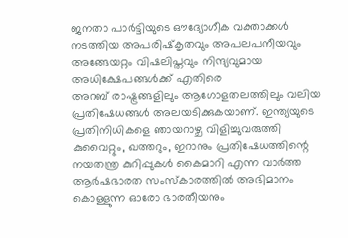ജനതാ പാര്‍ട്ടിയുടെ ഔദ്യോഗീക വക്താക്കള്‍ നടത്തിയ അപരിഷ്‌കൃതവും അപലപനീയവും അങ്ങേയറ്റം വിഷലിപ്തവും നിന്ദ്യവുമായ അധിക്ഷേപങ്ങള്‍ക്ക് എതിരെ
അറബ് രാഷ്ട്രങ്ങളിലും ആഗോളതലത്തിലും വലിയ പ്രതിഷേധങ്ങള്‍ അലയടിക്കുകയാണ്. ഇന്ത്യയുടെ പ്രതിനിധികളെ ഞായറാഴ്ച വിളിച്ചുവരുത്തി കുവൈറ്റും, ഖത്തറും, ഇറാനും പ്രതിഷേധത്തിന്റെ നയതന്ത്ര കുറിപ്പുകള്‍ കൈമാറി എന്ന വാര്‍ത്ത ആര്‍ഷഭാരത സംസ്‌കാരത്തില്‍ അഭിമാനം കൊള്ളുന്ന ഓരോ ഭാരതീയനും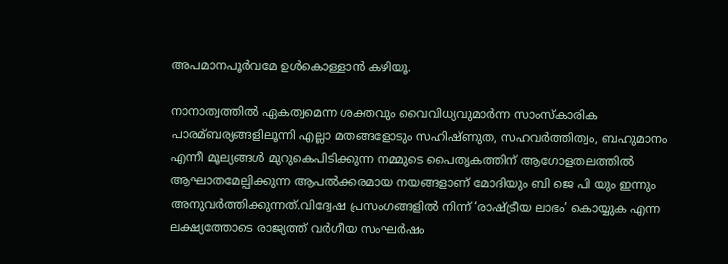അപമാനപൂര്‍വമേ ഉള്‍കൊള്ളാന്‍ കഴിയൂ.

നാനാത്വത്തില്‍ ഏകത്വമെന്ന ശക്തവും വൈവിധ്യവുമാര്‍ന്ന സാംസ്‌കാരിക പാരമ്ബര്യങ്ങളിലൂന്നി എല്ലാ മതങ്ങളോടും സഹിഷ്ണുത, സഹവര്‍ത്തിത്വം, ബഹുമാനം എന്നീ മൂല്യങ്ങള്‍ മുറുകെപിടിക്കുന്ന നമ്മുടെ പൈതൃകത്തിന് ആഗോളതലത്തില്‍ ആഘാതമേല്പിക്കുന്ന ആപല്‍ക്കരമായ നയങ്ങളാണ് മോദിയും ബി ജെ പി യും ഇന്നും അനുവര്‍ത്തിക്കുന്നത്.വിദ്വേഷ പ്രസംഗങ്ങളില്‍ നിന്ന് ‘രാഷ്ട്രീയ ലാഭം’ കൊയ്യുക എന്ന ലക്ഷ്യത്തോടെ രാജ്യത്ത് വര്‍ഗീയ സംഘര്‍ഷം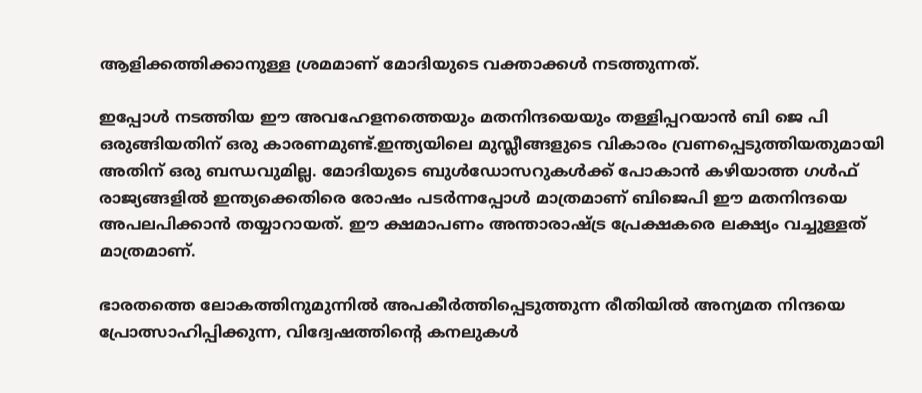ആളിക്കത്തിക്കാനുള്ള ശ്രമമാണ് മോദിയുടെ വക്താക്കള്‍ നടത്തുന്നത്.

ഇപ്പോള്‍ നടത്തിയ ഈ അവഹേളനത്തെയും മതനിന്ദയെയും തള്ളിപ്പറയാന്‍ ബി ജെ പി ഒരുങ്ങിയതിന് ഒരു കാരണമുണ്ട്.ഇന്ത്യയിലെ മുസ്ലീങ്ങളുടെ വികാരം വ്രണപ്പെടുത്തിയതുമായി അതിന് ഒരു ബന്ധവുമില്ല. മോദിയുടെ ബുള്‍ഡോസറുകള്‍ക്ക് പോകാന്‍ കഴിയാത്ത ഗള്‍ഫ് രാജ്യങ്ങളില്‍ ഇന്ത്യക്കെതിരെ രോഷം പടര്‍ന്നപ്പോള്‍ മാത്രമാണ് ബിജെപി ഈ മതനിന്ദയെ അപലപിക്കാന്‍ തയ്യാറായത്. ഈ ക്ഷമാപണം അന്താരാഷ്ട്ര പ്രേക്ഷകരെ ലക്ഷ്യം വച്ചുള്ളത് മാത്രമാണ്.

ഭാരതത്തെ ലോകത്തിനുമുന്നില്‍ അപകീര്‍ത്തിപ്പെടുത്തുന്ന രീതിയില്‍ അന്യമത നിന്ദയെ പ്രോത്സാഹിപ്പിക്കുന്ന, വിദ്വേഷത്തിന്റെ കനലുകള്‍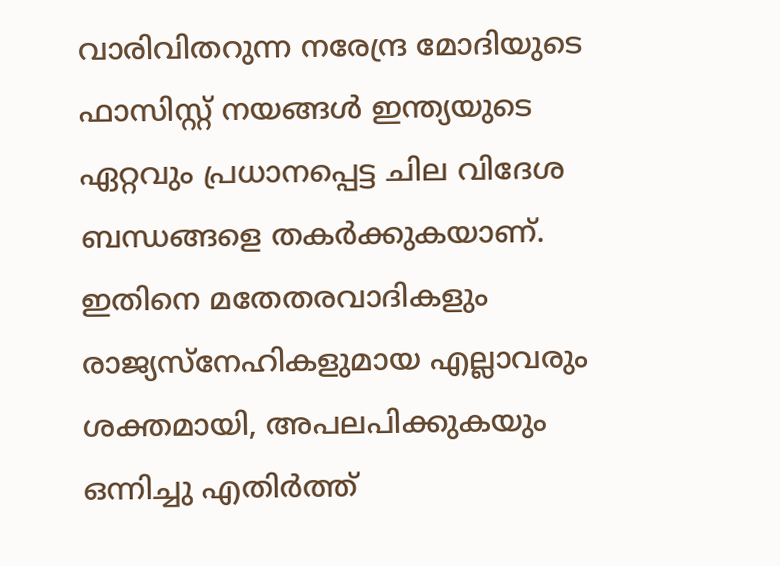വാരിവിതറുന്ന നരേന്ദ്ര മോദിയുടെ ഫാസിസ്റ്റ് നയങ്ങള്‍ ഇന്ത്യയുടെ ഏറ്റവും പ്രധാനപ്പെട്ട ചില വിദേശ ബന്ധങ്ങളെ തകര്‍ക്കുകയാണ്. ഇതിനെ മതേതരവാദികളും രാജ്യസ്നേഹികളുമായ എല്ലാവരും ശക്തമായി, അപലപിക്കുകയും ഒന്നിച്ചു എതിര്‍ത്ത്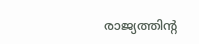രാജ്യത്തിന്റ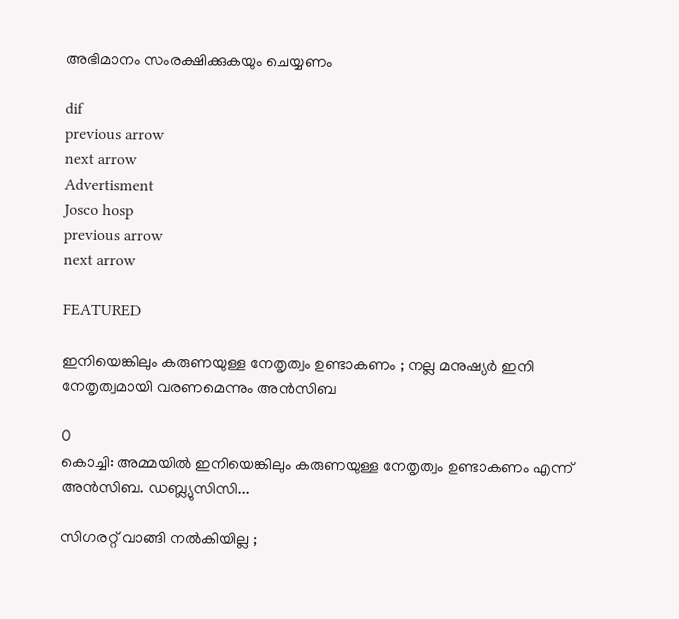അഭിമാനം സംരക്ഷിക്കുകയും ചെയ്യണം

dif
previous arrow
next arrow
Advertisment
Josco hosp
previous arrow
next arrow

FEATURED

ഇനിയെങ്കിലും കരുണയുള്ള നേതൃത്വം ഉണ്ടാകണം ; നല്ല മനുഷ്യർ ഇനി നേതൃത്വമായി വരണമെന്നും അൻസിബ

0
കൊച്ചി: അമ്മയിൽ ഇനിയെങ്കിലും കരുണയുള്ള നേതൃത്വം ഉണ്ടാകണം എന്ന് അൻസിബ. ഡബ്ല്യുസിസി...

സിഗരറ്റ് വാങ്ങി നൽകിയില്ല ;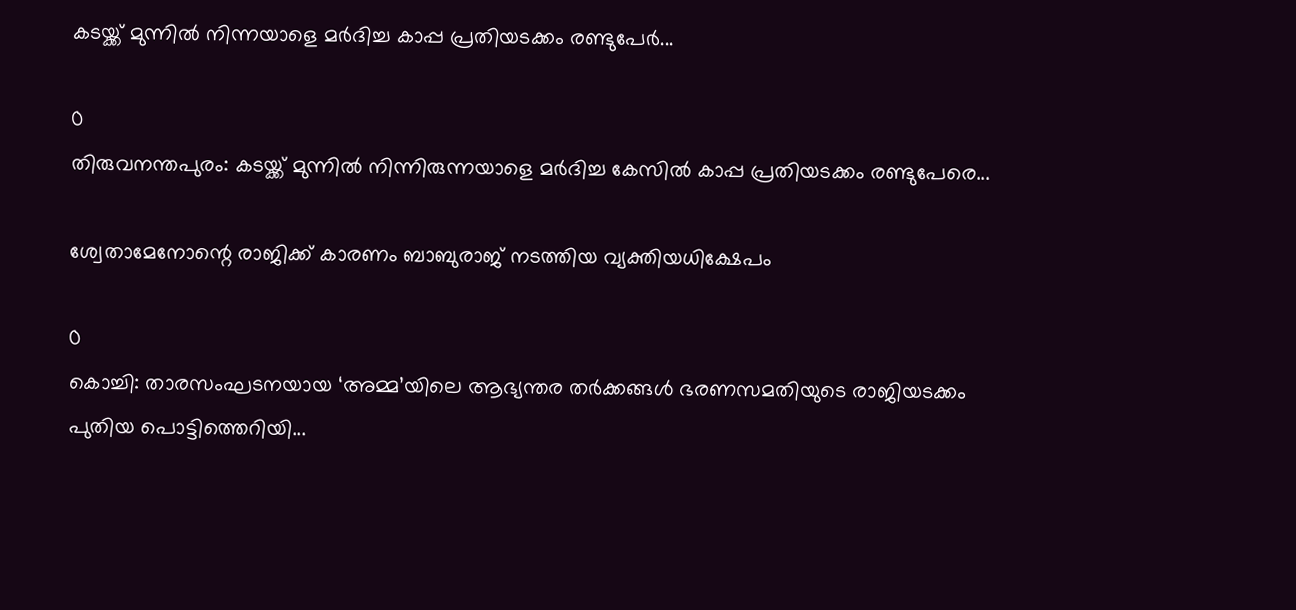കടയ്ക്ക് മുന്നിൽ നിന്നയാളെ മർദിച്ച കാപ്പ പ്രതിയടക്കം രണ്ടുപേർ...

0
തിരുവനന്തപുരം: കടയ്ക്ക് മുന്നിൽ നിന്നിരുന്നയാളെ മർദിച്ച കേസിൽ കാപ്പ പ്രതിയടക്കം രണ്ടുപേരെ...

ശ്വേതാമേനോന്റെ രാജിക്ക് കാരണം ബാബുരാജ് നടത്തിയ വ്യക്തിയധിക്ഷേപം

0
കൊച്ചി: താരസംഘടനയായ ‘അമ്മ’യിലെ ആഭ്യന്തര തർക്കങ്ങൾ ഭരണസമതിയുടെ രാജിയടക്കം പുതിയ പൊട്ടിത്തെറിയി...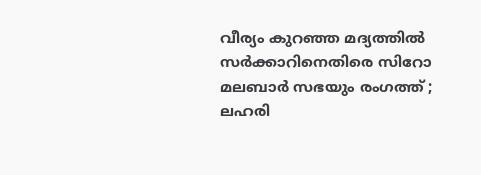വീര്യം കുറഞ്ഞ മദ്യത്തിൽ സർക്കാറിനെതിരെ സിറോ മലബാർ സഭയും രംഗത്ത് ; ലഹരി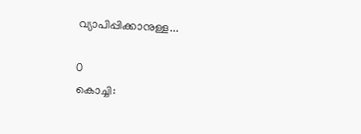വ്യാപിപ്പിക്കാനുള്ള...

0
കൊച്ചി: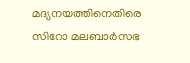മദ്യനയത്തിനെതിരെ സിറോ മലബാർസഭ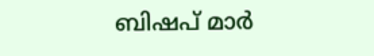ബിഷപ് മാർ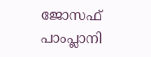ജോസഫ് പാംപ്ലാനി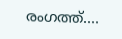രംഗത്ത്....